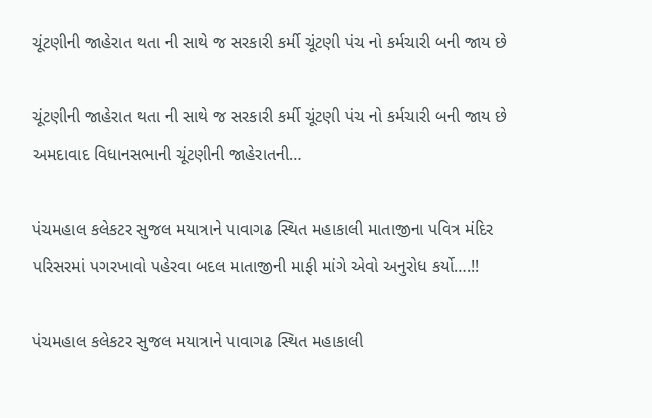ચૂંટણીની જાહેરાત થતા ની સાથે જ સરકારી કર્મી ચૂંટણી પંચ નો કર્મચારી બની જાય છે

ચૂંટણીની જાહેરાત થતા ની સાથે જ સરકારી કર્મી ચૂંટણી પંચ નો કર્મચારી બની જાય છે   અમદાવાદ વિધાનસભાની ચૂંટણીની જાહેરાતની…

પંચમહાલ કલેકટર સુજલ મયાત્રાને પાવાગઢ સ્થિત મહાકાલી માતાજીના પવિત્ર મંદિર પરિસરમાં પગરખાવો પહેરવા બદલ માતાજીની માફી માંગે એવો અનુરોધ કર્યો….!!

પંચમહાલ કલેકટર સુજલ મયાત્રાને પાવાગઢ સ્થિત મહાકાલી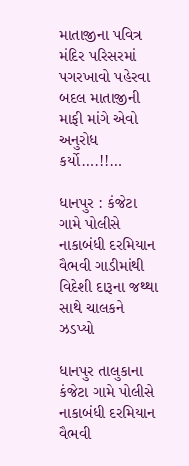માતાજીના પવિત્ર મંદિર પરિસરમાં પગરખાવો પહેરવા બદલ માતાજીની માફી માંગે એવો અનુરોધ કર્યો….!!…

ધાનપુર : કંજેટા ગામે પોલીસે નાકાબંધી દરમિયાન વૈભવી ગાડીમાંથી વિદેશી દારૂના જથ્થા સાથે ચાલકને ઝડપ્યો

ધાનપુર તાલુકાના કંજેટા ગામે પોલીસે નાકાબંધી દરમિયાન વૈભવી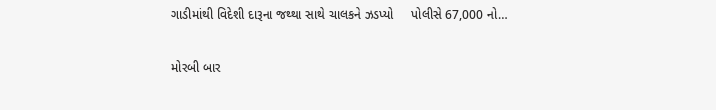ગાડીમાંથી વિદેશી દારૂના જથ્થા સાથે ચાલકને ઝડપ્યો     પોલીસે 67,000 નો…

મોરબી બાર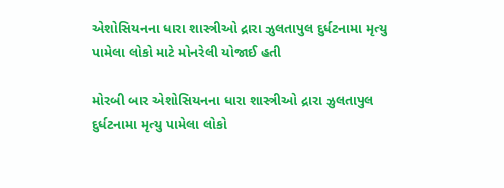એશોસિયનના ધારા શાસ્ત્રીઓ દ્રારા ઝુલતાપુલ દુર્ધટનામા મૃત્યુ પામેલા લોકો માટે મોનરેલી યોજાઈ હતી

મોરબી બાર એશોસિયનના ધારા શાસ્ત્રીઓ દ્રારા ઝુલતાપુલ દુર્ધટનામા મૃત્યુ પામેલા લોકો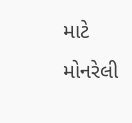માટે મોનરેલી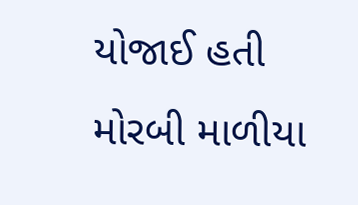યોજાઈ હતી     મોરબી માળીયા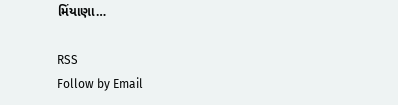મિંયાણા…

RSS
Follow by Email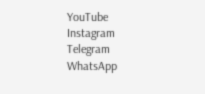YouTube
Instagram
Telegram
WhatsApp